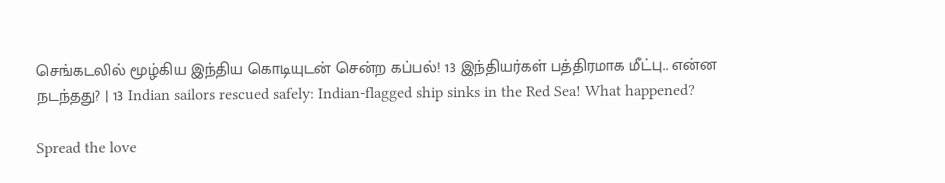செங்கடலில் மூழ்கிய இந்திய கொடியுடன் சென்ற கப்பல்! 13 இந்தியர்கள் பத்திரமாக மீட்பு.. என்ன நடந்தது? | 13 Indian sailors rescued safely: Indian-flagged ship sinks in the Red Sea! What happened?

Spread the love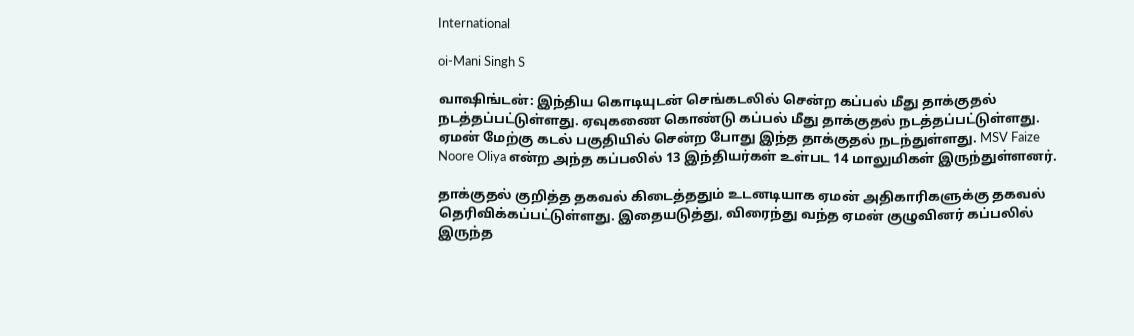International

oi-Mani Singh S

வாஷிங்டன்: இந்திய கொடியுடன் செங்கடலில் சென்ற கப்பல் மீது தாக்குதல் நடத்தப்பட்டுள்ளது. ஏவுகணை கொண்டு கப்பல் மீது தாக்குதல் நடத்தப்பட்டுள்ளது. ஏமன் மேற்கு கடல் பகுதியில் சென்ற போது இந்த தாக்குதல் நடந்துள்ளது. MSV Faize Noore Oliya என்ற அந்த கப்பலில் 13 இந்தியர்கள் உள்பட 14 மாலுமிகள் இருந்துள்ளனர்.

தாக்குதல் குறித்த தகவல் கிடைத்ததும் உடனடியாக ஏமன் அதிகாரிகளுக்கு தகவல் தெரிவிக்கப்பட்டுள்ளது. இதையடுத்து, விரைந்து வந்த ஏமன் குழுவினர் கப்பலில் இருந்த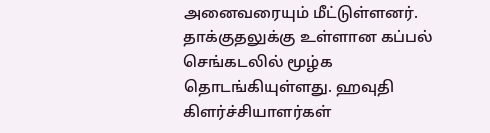அனைவரையும் மீட்டுள்ளனர். தாக்குதலுக்கு உள்ளான கப்பல் செங்கடலில் மூழ்க தொடங்கியுள்ளது. ஹவுதி கிளர்ச்சியாளர்கள்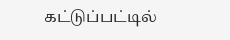கட்டுப்பட்டில்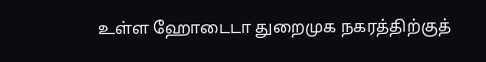உள்ள ஹோடைடா துறைமுக நகரத்திற்குத்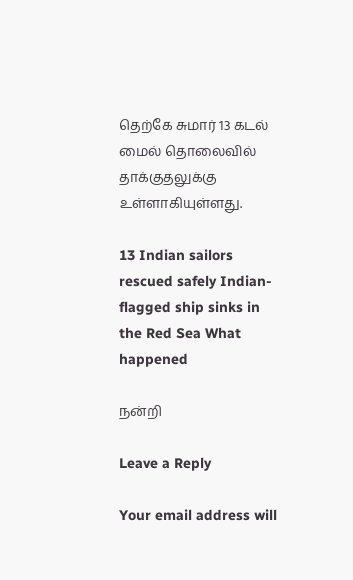தெற்கே சுமார் 13 கடல் மைல் தொலைவில் தாக்குதலுக்கு உள்ளாகியுள்ளது.

13 Indian sailors rescued safely Indian-flagged ship sinks in the Red Sea What happened

நன்றி

Leave a Reply

Your email address will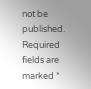not be published. Required fields are marked *